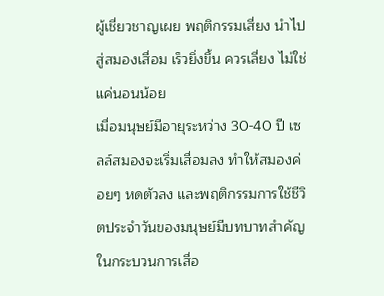ผู้เชี่ยวชาญเผย พฤติกรรมเสี่ยง นำไปสู่สมองเสื่อม เร็วยิ่งขึ้น ควรเลี่ยง ไม่ใช่แค่นอนน้อย
เมื่อมนุษย์มีอายุระหว่าง 30-40 ปี เซลล์สมองจะเริ่มเสื่อมลง ทำให้สมองค่อยๆ หดตัวลง และพฤติกรรมการใช้ชีวิตประจำวันของมนุษย์มีบทบาทสำคัญในกระบวนการเสื่อ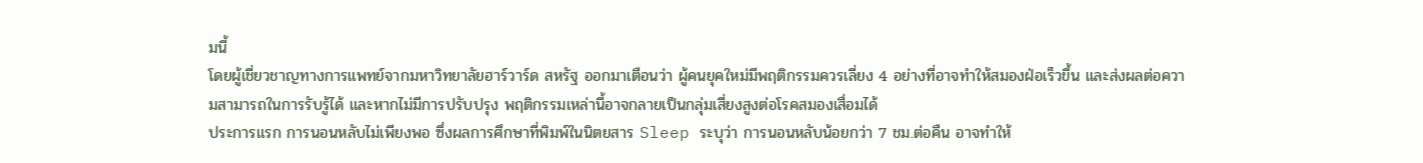มนี้
โดยผู้เชี่ยวชาญทางการแพทย์จากมหาวิทยาลัยฮาร์วาร์ด สหรัฐ ออกมาเตือนว่า ผู้คนยุคใหม่มีพฤติกรรมควรเลี่ยง 4 อย่างที่อาจทำให้สมองฝ่อเร็วขึ้น และส่งผลต่อความสามารถในการรับรู้ได้ และหากไม่มีการปรับปรุง พฤติกรรมเหล่านี้อาจกลายเป็นกลุ่มเสี่ยงสูงต่อโรคสมองเสื่อมได้
ประการแรก การนอนหลับไม่เพียงพอ ซึ่งผลการศึกษาที่พิมพ์ในนิตยสาร Sleep ระบุว่า การนอนหลับน้อยกว่า 7 ชม.ต่อคืน อาจทำให้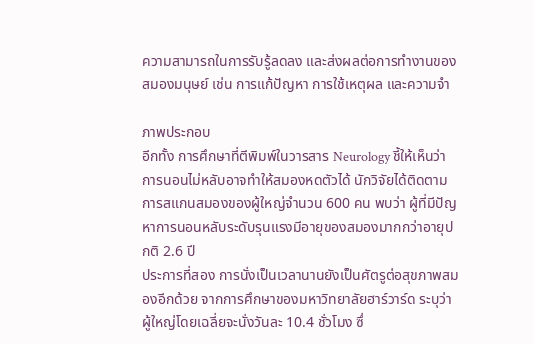ความสามารถในการรับรู้ลดลง และส่งผลต่อการทำงานของสมองมนุษย์ เช่น การแก้ปัญหา การใช้เหตุผล และความจำ

ภาพประกอบ
อีกทั้ง การศึกษาที่ตีพิมพ์ในวารสาร Neurology ชี้ให้เห็นว่า การนอนไม่หลับอาจทำให้สมองหดตัวได้ นักวิจัยได้ติดตามการสแกนสมองของผู้ใหญ่จำนวน 600 คน พบว่า ผู้ที่มีปัญหาการนอนหลับระดับรุนแรงมีอายุของสมองมากกว่าอายุปกติ 2.6 ปี
ประการที่สอง การนั่งเป็นเวลานานยังเป็นศัตรูต่อสุขภาพสมองอีกด้วย จากการศึกษาของมหาวิทยาลัยฮาร์วาร์ด ระบุว่า ผู้ใหญ่โดยเฉลี่ยจะนั่งวันละ 10.4 ชั่วโมง ซึ่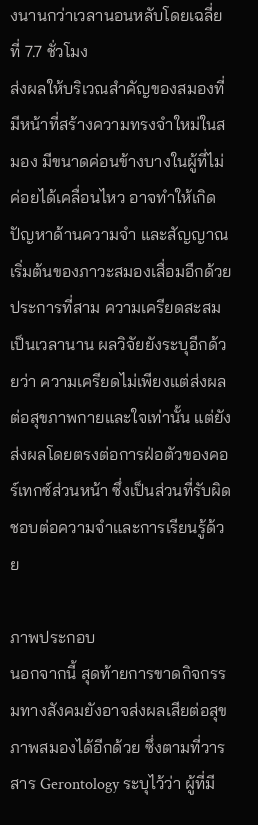งนานกว่าเวลานอนหลับโดยเฉลี่ยที่ 7.7 ชั่วโมง
ส่งผลให้บริเวณสำคัญของสมองที่มีหน้าที่สร้างความทรงจำใหม่ในสมอง มีขนาดค่อนข้างบางในผู้ที่ไม่ค่อยได้เคลื่อนไหว อาจทำให้เกิดปัญหาด้านความจำ และสัญญาณเริ่มต้นของภาวะสมองเสื่อมอีกด้วย
ประการที่สาม ความเครียดสะสมเป็นเวลานาน ผลวิจัยยังระบุอีกด้วยว่า ความเครียดไม่เพียงแต่ส่งผลต่อสุขภาพกายและใจเท่านั้น แต่ยังส่งผลโดยตรงต่อการฝ่อตัวของคอร์เทกซ์ส่วนหน้า ซึ่งเป็นส่วนที่รับผิดชอบต่อความจำและการเรียนรู้ด้วย

ภาพประกอบ
นอกจากนี้ สุดท้ายการขาดกิจกรรมทางสังคมยังอาจส่งผลเสียต่อสุขภาพสมองได้อีกด้วย ซึ่งตามที่วารสาร Gerontology ระบุไว้ว่า ผู้ที่มี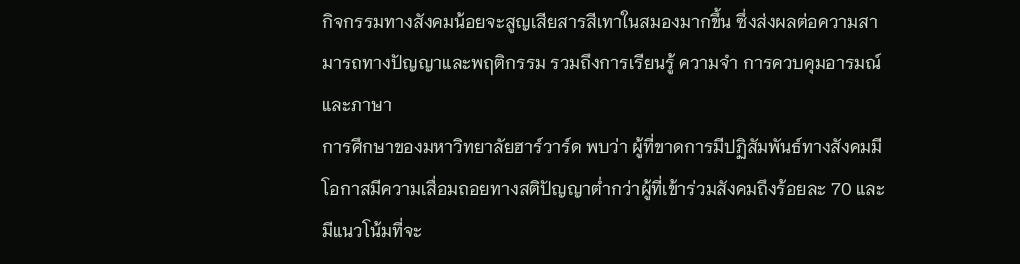กิจกรรมทางสังคมน้อยจะสูญเสียสารสีเทาในสมองมากขึ้น ซึ่งส่งผลต่อความสามารถทางปัญญาและพฤติกรรม รวมถึงการเรียนรู้ ความจำ การควบคุมอารมณ์ และภาษา
การศึกษาของมหาวิทยาลัยฮาร์วาร์ด พบว่า ผู้ที่ขาดการมีปฏิสัมพันธ์ทางสังคมมีโอกาสมีความเสื่อมถอยทางสติปัญญาต่ำกว่าผู้ที่เข้าร่วมสังคมถึงร้อยละ 70 และมีแนวโน้มที่จะ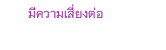มีความเสี่ยงต่อ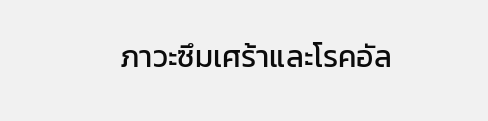ภาวะซึมเศร้าและโรคอัล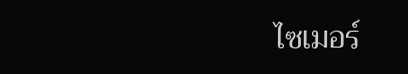ไซเมอร์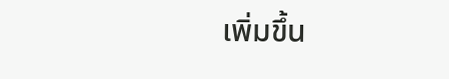เพิ่มขึ้น